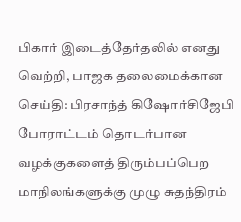பிகார் இடைத்தேர்தலில் எனது வெற்றி, பாஜக தலைமைக்கான செய்தி: பிரசாந்த் கிஷோர்சிஜேபி போராட்டம் தொடர்பான வழக்குகளைத் திரும்பப்பெற மாநிலங்களுக்கு முழு சுதந்திரம்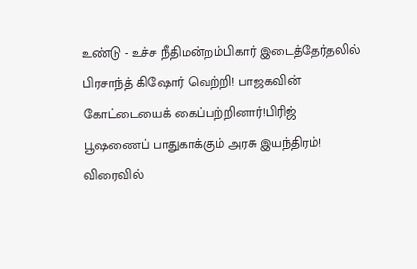உண்டு - உச்ச நீதிமன்றம்பிகார் இடைத்தேர்தலில் பிரசாந்த் கிஷோர் வெற்றி! பாஜகவின் கோட்டையைக் கைப்பற்றினார்!பிரிஜ் பூஷணைப் பாதுகாக்கும் அரசு இயந்திரம்! விரைவில்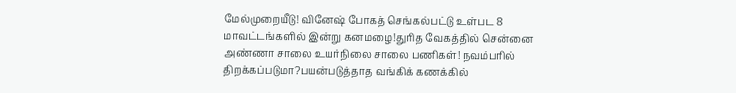மேல்முறையீடு! வினேஷ் போகத் செங்கல்பட்டு உள்பட 8 மாவட்டங்களில் இன்று கனமழை!துரித வேகத்தில் சென்னை அண்ணா சாலை உயர்நிலை சாலை பணிகள்! நவம்பரில் திறக்கப்படுமா?பயன்படுத்தாத வங்கிக் கணக்கில்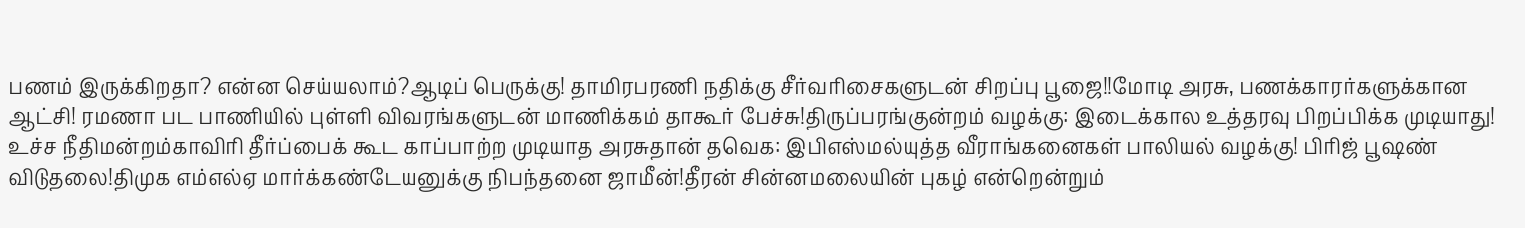பணம் இருக்கிறதா? என்ன செய்யலாம்?ஆடிப் பெருக்கு! தாமிரபரணி நதிக்கு சீர்வரிசைகளுடன் சிறப்பு பூஜை!!மோடி அரசு, பணக்காரர்களுக்கான ஆட்சி! ரமணா பட பாணியில் புள்ளி விவரங்களுடன் மாணிக்கம் தாகூர் பேச்சு!திருப்பரங்குன்றம் வழக்கு: இடைக்கால உத்தரவு பிறப்பிக்க முடியாது! உச்ச நீதிமன்றம்காவிரி தீர்ப்பைக் கூட காப்பாற்ற முடியாத அரசுதான் தவெக: இபிஎஸ்மல்யுத்த வீராங்கனைகள் பாலியல் வழக்கு! பிரிஜ் பூஷண் விடுதலை!திமுக எம்எல்ஏ மார்க்கண்டேயனுக்கு நிபந்தனை ஜாமீன்!தீரன் சின்னமலையின் புகழ் என்றென்றும்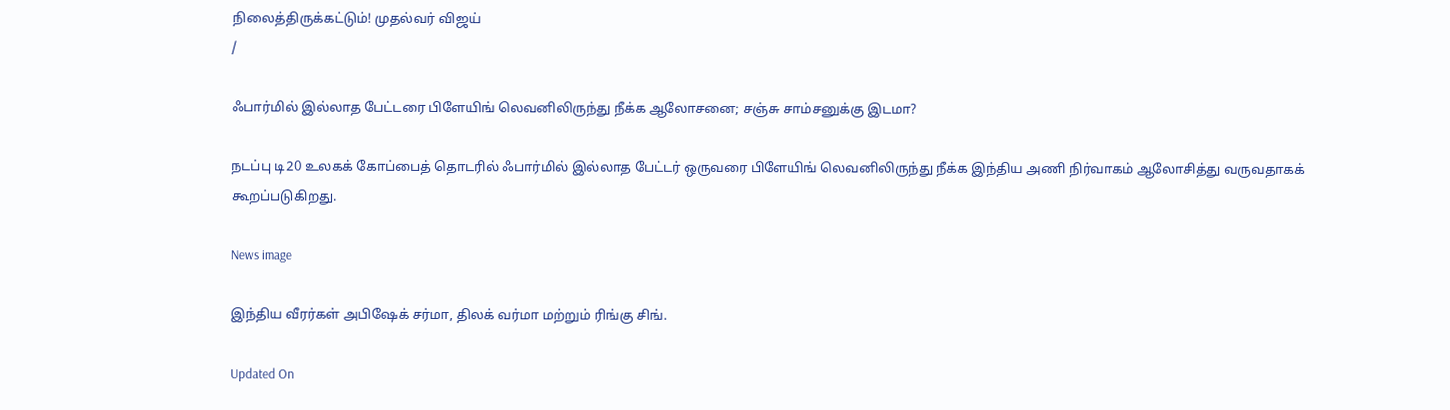நிலைத்திருக்கட்டும்! முதல்வர் விஜய்
/

ஃபார்மில் இல்லாத பேட்டரை பிளேயிங் லெவனிலிருந்து நீக்க ஆலோசனை; சஞ்சு சாம்சனுக்கு இடமா?

நடப்பு டி20 உலகக் கோப்பைத் தொடரில் ஃபார்மில் இல்லாத பேட்டர் ஒருவரை பிளேயிங் லெவனிலிருந்து நீக்க இந்திய அணி நிர்வாகம் ஆலோசித்து வருவதாகக் கூறப்படுகிறது.

News image

இந்திய வீரர்கள் அபிஷேக் சர்மா, திலக் வர்மா மற்றும் ரிங்கு சிங்.

Updated On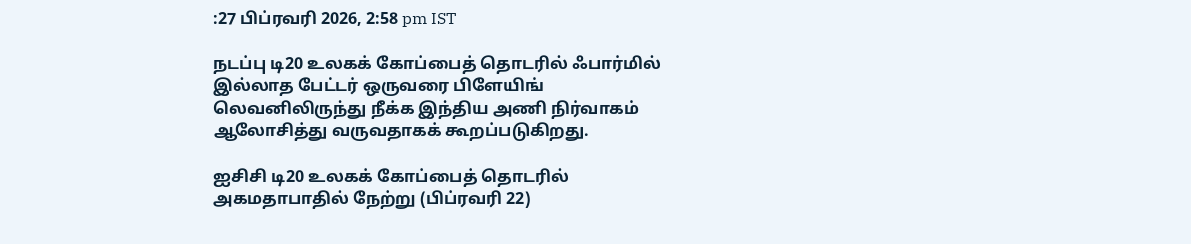:27 பிப்ரவரி 2026, 2:58 pm IST

நடப்பு டி20 உலகக் கோப்பைத் தொடரில் ஃபார்மில் இல்லாத பேட்டர் ஒருவரை பிளேயிங் லெவனிலிருந்து நீக்க இந்திய அணி நிர்வாகம் ஆலோசித்து வருவதாகக் கூறப்படுகிறது.

ஐசிசி டி20 உலகக் கோப்பைத் தொடரில் அகமதாபாதில் நேற்று (பிப்ரவரி 22)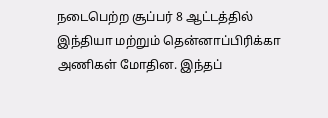நடைபெற்ற சூப்பர் 8 ஆட்டத்தில் இந்தியா மற்றும் தென்னாப்பிரிக்கா அணிகள் மோதின. இந்தப்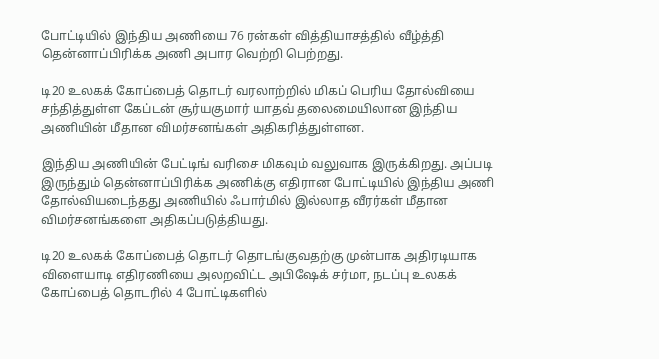போட்டியில் இந்திய அணியை 76 ரன்கள் வித்தியாசத்தில் வீழ்த்தி தென்னாப்பிரிக்க அணி அபார வெற்றி பெற்றது.

டி20 உலகக் கோப்பைத் தொடர் வரலாற்றில் மிகப் பெரிய தோல்வியை சந்தித்துள்ள கேப்டன் சூர்யகுமார் யாதவ் தலைமையிலான இந்திய அணியின் மீதான விமர்சனங்கள் அதிகரித்துள்ளன.

இந்திய அணியின் பேட்டிங் வரிசை மிகவும் வலுவாக இருக்கிறது. அப்படி இருந்தும் தென்னாப்பிரிக்க அணிக்கு எதிரான போட்டியில் இந்திய அணி தோல்வியடைந்தது அணியில் ஃபார்மில் இல்லாத வீரர்கள் மீதான விமர்சனங்களை அதிகப்படுத்தியது.

டி20 உலகக் கோப்பைத் தொடர் தொடங்குவதற்கு முன்பாக அதிரடியாக விளையாடி எதிரணியை அலறவிட்ட அபிஷேக் சர்மா, நடப்பு உலகக் கோப்பைத் தொடரில் 4 போட்டிகளில்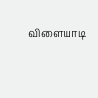விளையாடி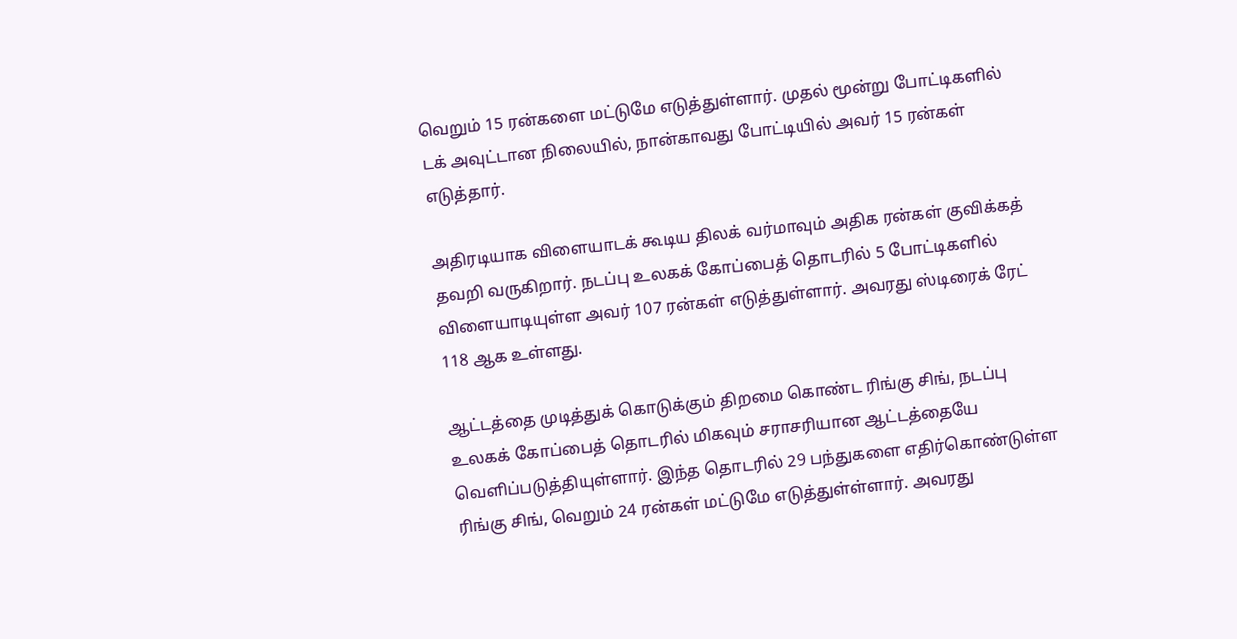வெறும் 15 ரன்களை மட்டுமே எடுத்துள்ளார். முதல் மூன்று போட்டிகளில் டக் அவுட்டான நிலையில், நான்காவது போட்டியில் அவர் 15 ரன்கள் எடுத்தார்.

அதிரடியாக விளையாடக் கூடிய திலக் வர்மாவும் அதிக ரன்கள் குவிக்கத் தவறி வருகிறார். நடப்பு உலகக் கோப்பைத் தொடரில் 5 போட்டிகளில் விளையாடியுள்ள அவர் 107 ரன்கள் எடுத்துள்ளார். அவரது ஸ்டிரைக் ரேட் 118 ஆக உள்ளது.

ஆட்டத்தை முடித்துக் கொடுக்கும் திறமை கொண்ட ரிங்கு சிங், நடப்பு உலகக் கோப்பைத் தொடரில் மிகவும் சராசரியான ஆட்டத்தையே வெளிப்படுத்தியுள்ளார். இந்த தொடரில் 29 பந்துகளை எதிர்கொண்டுள்ள ரிங்கு சிங், வெறும் 24 ரன்கள் மட்டுமே எடுத்துள்ள்ளார். அவரது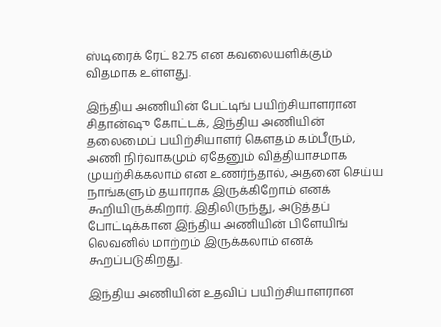ஸ்டிரைக் ரேட் 82.75 என கவலையளிக்கும் விதமாக உள்ளது.

இந்திய அணியின் பேட்டிங் பயிற்சியாளரான சிதான்ஷு கோட்டக், இந்திய அணியின் தலைமைப் பயிற்சியாளர் கௌதம் கம்பீரும், அணி நிர்வாகமும் ஏதேனும் வித்தியாசமாக முயற்சிக்கலாம் என உணர்ந்தால், அதனை செய்ய நாங்களும் தயாராக இருக்கிறோம் எனக் கூறியிருக்கிறார். இதிலிருந்து, அடுத்தப் போட்டிக்கான இந்திய அணியின் பிளேயிங் லெவனில் மாற்றம் இருக்கலாம் எனக் கூறப்படுகிறது.

இந்திய அணியின் உதவிப் பயிற்சியாளரான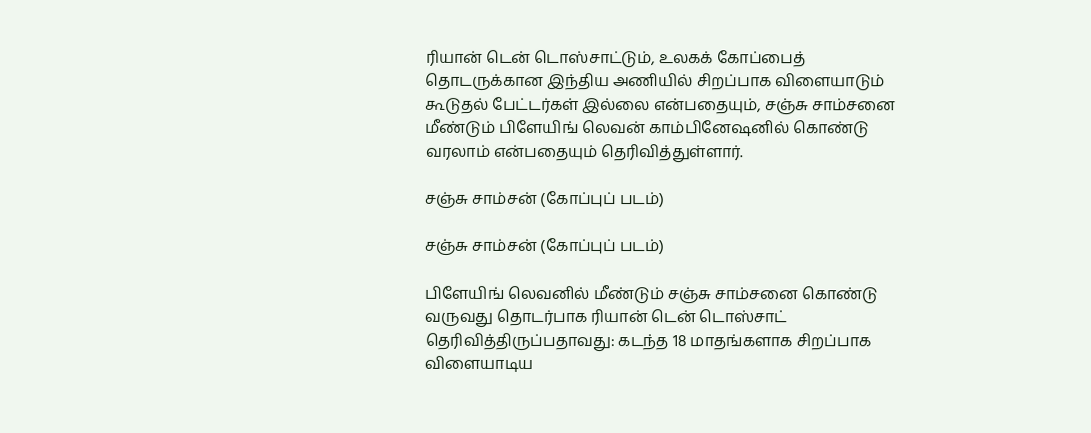ரியான் டென் டொஸ்சாட்டும், உலகக் கோப்பைத் தொடருக்கான இந்திய அணியில் சிறப்பாக விளையாடும் கூடுதல் பேட்டர்கள் இல்லை என்பதையும், சஞ்சு சாம்சனை மீண்டும் பிளேயிங் லெவன் காம்பினேஷனில் கொண்டு வரலாம் என்பதையும் தெரிவித்துள்ளார்.

சஞ்சு சாம்சன் (கோப்புப் படம்)

சஞ்சு சாம்சன் (கோப்புப் படம்)

பிளேயிங் லெவனில் மீண்டும் சஞ்சு சாம்சனை கொண்டு வருவது தொடர்பாக ரியான் டென் டொஸ்சாட் தெரிவித்திருப்பதாவது: கடந்த 18 மாதங்களாக சிறப்பாக விளையாடிய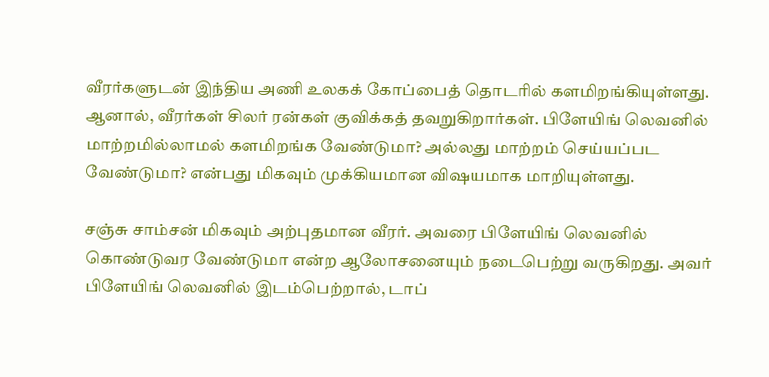வீரர்களுடன் இந்திய அணி உலகக் கோப்பைத் தொடரில் களமிறங்கியுள்ளது. ஆனால், வீரர்கள் சிலர் ரன்கள் குவிக்கத் தவறுகிறார்கள். பிளேயிங் லெவனில் மாற்றமில்லாமல் களமிறங்க வேண்டுமா? அல்லது மாற்றம் செய்யப்பட வேண்டுமா? என்பது மிகவும் முக்கியமான விஷயமாக மாறியுள்ளது.

சஞ்சு சாம்சன் மிகவும் அற்புதமான வீரர். அவரை பிளேயிங் லெவனில் கொண்டுவர வேண்டுமா என்ற ஆலோசனையும் நடைபெற்று வருகிறது. அவர் பிளேயிங் லெவனில் இடம்பெற்றால், டாப்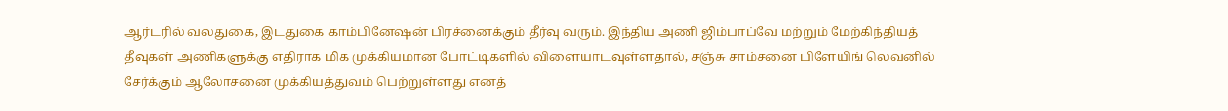ஆர்டரில் வலதுகை, இடதுகை காம்பினேஷன் பிரச்னைக்கும் தீர்வு வரும். இந்திய அணி ஜிம்பாப்வே மற்றும் மேற்கிந்தியத் தீவுகள் அணிகளுக்கு எதிராக மிக முக்கியமான போட்டிகளில் விளையாடவுள்ளதால், சஞ்சு சாம்சனை பிளேயிங் லெவனில் சேர்க்கும் ஆலோசனை முக்கியத்துவம் பெற்றுள்ளது எனத்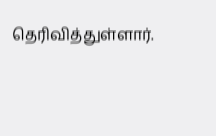தெரிவித்துள்ளார்.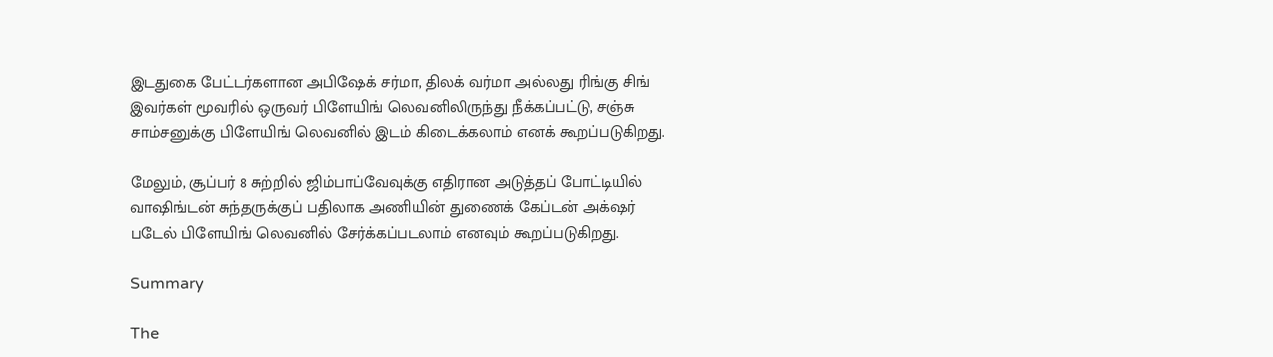இடதுகை பேட்டர்களான அபிஷேக் சர்மா, திலக் வர்மா அல்லது ரிங்கு சிங் இவர்கள் மூவரில் ஒருவர் பிளேயிங் லெவனிலிருந்து நீக்கப்பட்டு, சஞ்சு சாம்சனுக்கு பிளேயிங் லெவனில் இடம் கிடைக்கலாம் எனக் கூறப்படுகிறது.

மேலும், சூப்பர் 8 சுற்றில் ஜிம்பாப்வேவுக்கு எதிரான அடுத்தப் போட்டியில் வாஷிங்டன் சுந்தருக்குப் பதிலாக அணியின் துணைக் கேப்டன் அக்‌ஷர் படேல் பிளேயிங் லெவனில் சேர்க்கப்படலாம் எனவும் கூறப்படுகிறது.

Summary

The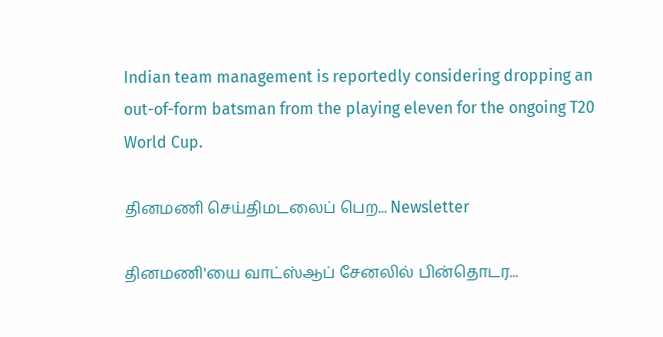Indian team management is reportedly considering dropping an out-of-form batsman from the playing eleven for the ongoing T20 World Cup.

தினமணி செய்திமடலைப் பெற... Newsletter

தினமணி'யை வாட்ஸ்ஆப் சேனலில் பின்தொடர...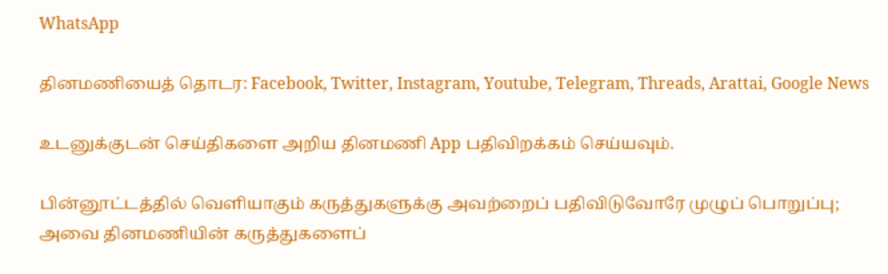WhatsApp

தினமணியைத் தொடர: Facebook, Twitter, Instagram, Youtube, Telegram, Threads, Arattai, Google News

உடனுக்குடன் செய்திகளை அறிய தினமணி App பதிவிறக்கம் செய்யவும்.

பின்னூட்டத்தில் வெளியாகும் கருத்துகளுக்கு அவற்றைப் பதிவிடுவோரே முழுப் பொறுப்பு; அவை தினமணியின் கருத்துகளைப்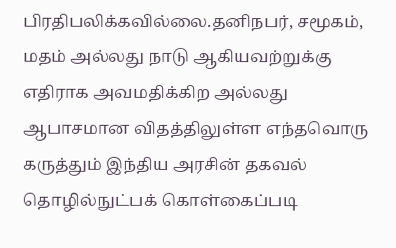பிரதிபலிக்கவில்லை.தனிநபர், சமூகம், மதம் அல்லது நாடு ஆகியவற்றுக்கு எதிராக அவமதிக்கிற அல்லது ஆபாசமான விதத்திலுள்ள எந்தவொரு கருத்தும் இந்திய அரசின் தகவல் தொழில்நுட்பக் கொள்கைப்படி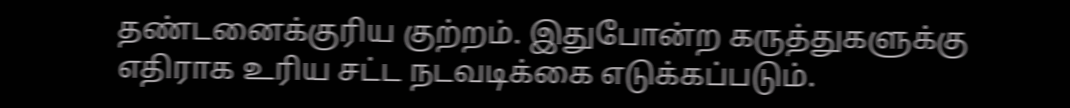தண்டனைக்குரிய குற்றம். இதுபோன்ற கருத்துகளுக்கு எதிராக உரிய சட்ட நடவடிக்கை எடுக்கப்படும்.